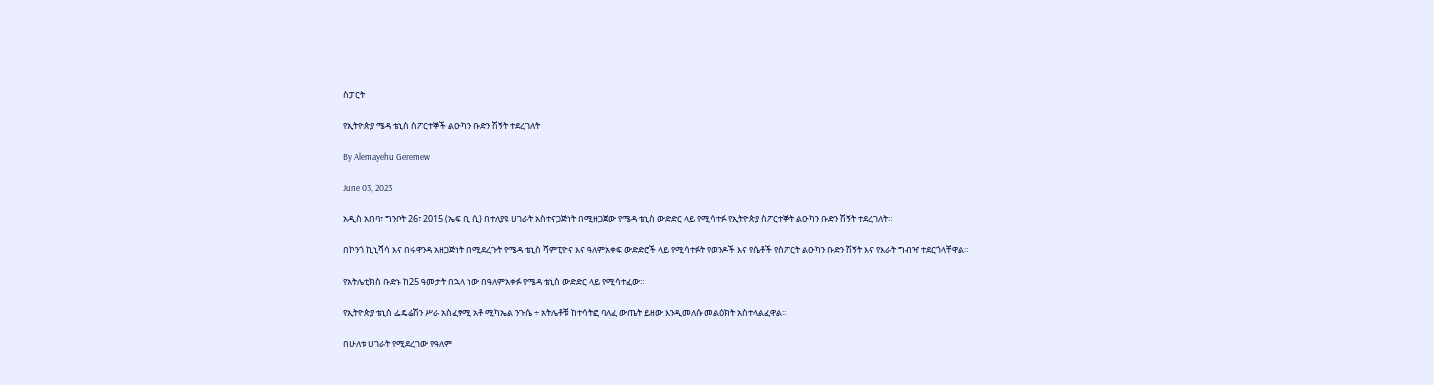ስፓርት

የኢትዮጵያ ሜዳ ቴኒስ ስፖርተኞች ልዑካን ቡድን ሽኝት ተደረገለት

By Alemayehu Geremew

June 03, 2023

አዲስ አበባ፣ ግንቦት 26፣ 2015 (ኤፍ ቢ ሲ) በተለያዩ ሀገራት አስተናጋጅነት በሚዘጋጀው የሜዳ ቴኒስ ውድድር ላይ የሚሳተፉ የኢትዮጵያ ስፖርተኞት ልዑካን ቡድን ሽኝት ተደረገለት።

በኮንጎ ኪኒሻሳ እና በሩዋንዳ አዘጋጅነት በሚደረጉት የሜዳ ቴኒስ ሻምፒዮና እና ዓለምአቀፍ ውድድሮች ላይ የሚሳተፉት የወንዶች እና የሴቶች የስፖርት ልዑካን ቡድን ሽኝት እና የእራት ግብዣ ተደርጎላቸዋል።

የአትሌቲክስ ቡድኑ ከ25 ዓመታት በኋላ ነው በዓለምአቀፉ የሜዳ ቴኒስ ውድድር ላይ የሚሳተፈው።

የኢትዮጵያ ቴኒስ ፌዴሬሽን ሥራ አስፈፃሚ አቶ ሚካኤል ንጉሴ ÷ አትሌቶቹ ከተሳትፎ ባለፈ ውጤት ይዘው እንዲመለሱ መልዕክት አስተላልፈዋል።

በሁለቱ ሀገራት የሚደረገው የዓለም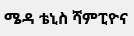ሜዳ ቴኒስ ሻምፒዮና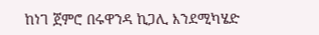ከነገ ጀምሮ በሩዋንዳ ኪጋሊ እንደሚካሄድ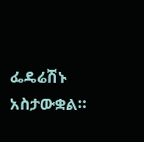ፌዴሬሽኑ አስታውቋል።